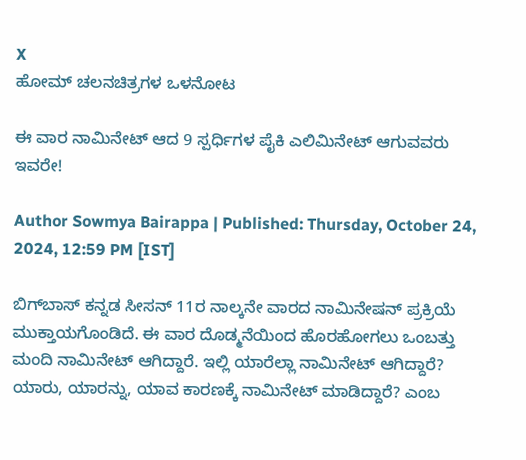X
ಹೋಮ್ ಚಲನಚಿತ್ರಗಳ ಒಳನೋಟ

ಈ ವಾರ ನಾಮಿನೇಟ್ ಆದ 9 ಸ್ಪರ್ಧಿಗಳ ಪೈಕಿ ಎಲಿಮಿನೇಟ್ ಆಗುವವರು ಇವರೇ!

Author Sowmya Bairappa | Published: Thursday, October 24, 2024, 12:59 PM [IST]

ಬಿಗ್‌ಬಾಸ್ ಕನ್ನಡ ಸೀಸನ್ 11ರ ನಾಲ್ಕನೇ ವಾರದ ನಾಮಿನೇಷನ್ ಪ್ರಕ್ರಿಯೆ ಮುಕ್ತಾಯಗೊಂಡಿದೆ. ಈ ವಾರ ದೊಡ್ಮನೆಯಿಂದ ಹೊರಹೋಗಲು ಒಂಬತ್ತು ಮಂದಿ ನಾಮಿನೇಟ್ ಆಗಿದ್ದಾರೆ. ಇಲ್ಲಿ ಯಾರೆಲ್ಲಾ ನಾಮಿನೇಟ್ ಆಗಿದ್ದಾರೆ? ಯಾರು, ಯಾರನ್ನು, ಯಾವ ಕಾರಣಕ್ಕೆ ನಾಮಿನೇಟ್ ಮಾಡಿದ್ದಾರೆ? ಎಂಬ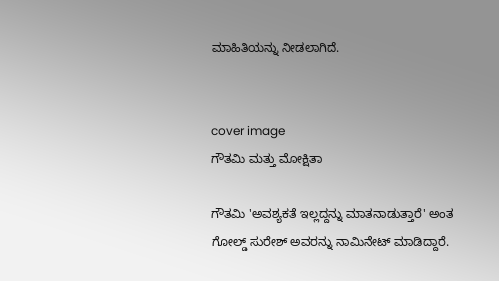ಮಾಹಿತಿಯನ್ನು ನೀಡಲಾಗಿದೆ.


cover image
ಗೌತಮಿ ಮತ್ತು ಮೋಕ್ಷಿತಾ

ಗೌತಮಿ 'ಅವಶ್ಯಕತೆ ಇಲ್ಲದ್ದನ್ನು ಮಾತನಾಡುತ್ತಾರೆ' ಅಂತ ಗೋಲ್ಡ್ ಸುರೇಶ್ ಅವರನ್ನು ನಾಮಿನೇಟ್ ಮಾಡಿದ್ದಾರೆ.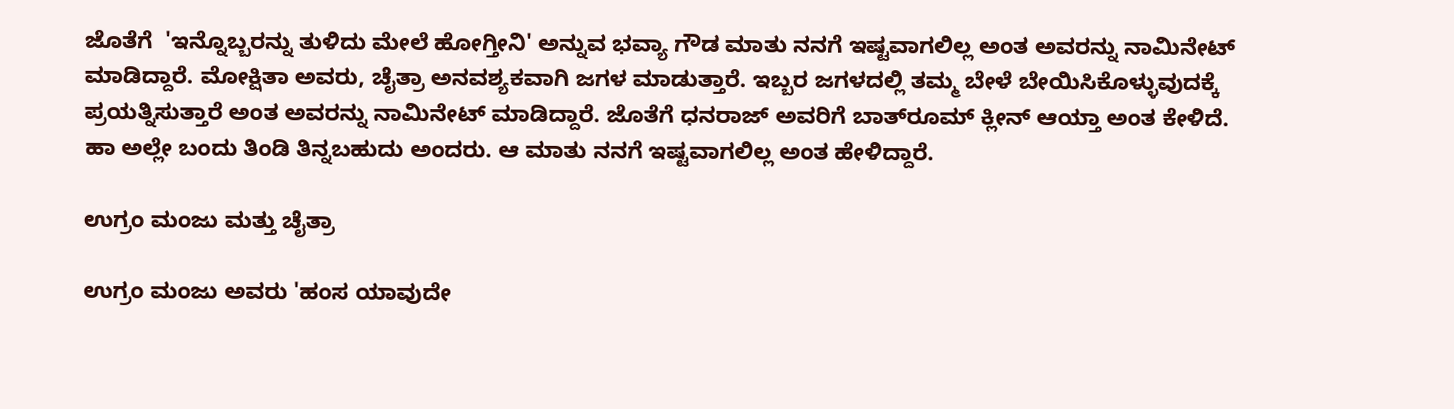ಜೊತೆಗೆ  'ಇನ್ನೊಬ್ಬರನ್ನು ತುಳಿದು ಮೇಲೆ ಹೋಗ್ತೀನಿ' ಅನ್ನುವ ಭವ್ಯಾ ಗೌಡ ಮಾತು ನನಗೆ ಇಷ್ಟವಾಗಲಿಲ್ಲ ಅಂತ ಅವರನ್ನು ನಾಮಿನೇಟ್ ಮಾಡಿದ್ದಾರೆ. ಮೋಕ್ಷಿತಾ ಅವರು, ಚೈತ್ರಾ ಅನವಶ್ಯಕವಾಗಿ ಜಗಳ ಮಾಡುತ್ತಾರೆ. ಇಬ್ಬರ ಜಗಳದಲ್ಲಿ ತಮ್ಮ ಬೇಳೆ ಬೇಯಿಸಿಕೊಳ್ಳುವುದಕ್ಕೆ ಪ್ರಯತ್ನಿಸುತ್ತಾರೆ ಅಂತ ಅವರನ್ನು ನಾಮಿನೇಟ್ ಮಾಡಿದ್ದಾರೆ. ಜೊತೆಗೆ ಧನರಾಜ್ ಅವರಿಗೆ ಬಾತ್‌ರೂಮ್ ಕ್ಲೀನ್ ಆಯ್ತಾ ಅಂತ ಕೇಳಿದೆ. ಹಾ ಅಲ್ಲೇ ಬಂದು ತಿಂಡಿ ತಿನ್ನಬಹುದು ಅಂದರು. ಆ ಮಾತು ನನಗೆ ಇಷ್ಟವಾಗಲಿಲ್ಲ ಅಂತ ಹೇಳಿದ್ದಾರೆ.

ಉಗ್ರಂ ಮಂಜು ಮತ್ತು ಚೈತ್ರಾ

ಉಗ್ರಂ ಮಂಜು ಅವರು 'ಹಂಸ ಯಾವುದೇ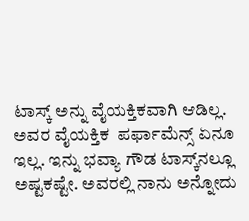ಟಾಸ್ಕ್ ಅನ್ನು ವೈಯಕ್ತಿಕವಾಗಿ ಆಡಿಲ್ಲ. ಅವರ ವೈಯಕ್ತಿಕ  ಪರ್ಫಾಮೆನ್ಸ್ ಏನೂ ಇಲ್ಲ. ಇನ್ನು ಭವ್ಯಾ ಗೌಡ ಟಾಸ್ಕ್‌ನಲ್ಲೂ ಅಷ್ಟಕಷ್ಟೇ. ಅವರಲ್ಲಿ ನಾನು ಅನ್ನೋದು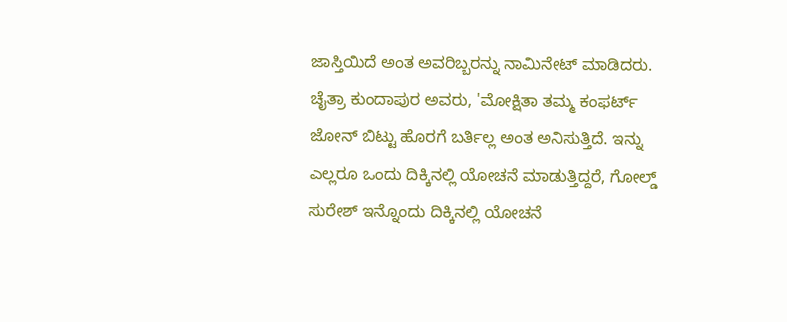ಜಾಸ್ತಿಯಿದೆ ಅಂತ ಅವರಿಬ್ಬರನ್ನು ನಾಮಿನೇಟ್ ಮಾಡಿದರು. ಚೈತ್ರಾ ಕುಂದಾಪುರ ಅವರು, 'ಮೋಕ್ಷಿತಾ ತಮ್ಮ ಕಂಫರ್ಟ್ ಜೋನ್ ಬಿಟ್ಟು ಹೊರಗೆ ಬರ್ತಿಲ್ಲ ಅಂತ ಅನಿಸುತ್ತಿದೆ. ಇನ್ನು ಎಲ್ಲರೂ ಒಂದು ದಿಕ್ಕಿನಲ್ಲಿ ಯೋಚನೆ ಮಾಡುತ್ತಿದ್ದರೆ, ಗೋಲ್ಡ್ ಸುರೇಶ್ ಇನ್ನೊಂದು ದಿಕ್ಕಿನಲ್ಲಿ ಯೋಚನೆ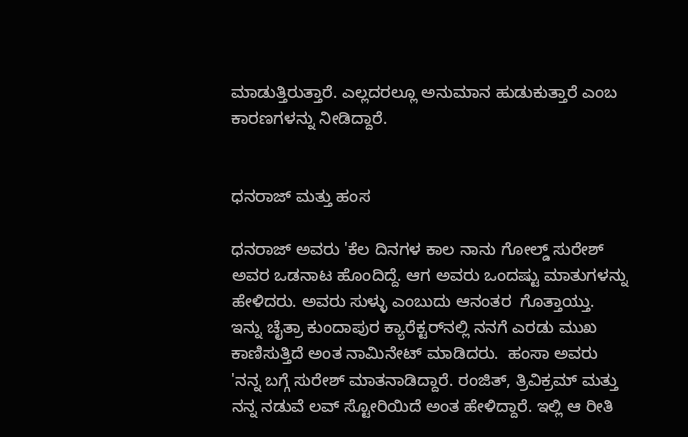ಮಾಡುತ್ತಿರುತ್ತಾರೆ. ಎಲ್ಲದರಲ್ಲೂ ಅನುಮಾನ ಹುಡುಕುತ್ತಾರೆ ಎಂಬ ಕಾರಣಗಳನ್ನು ನೀಡಿದ್ದಾರೆ.


ಧನರಾಜ್ ಮತ್ತು ಹಂಸ

ಧನರಾಜ್ ಅವರು 'ಕೆಲ ದಿನಗಳ ಕಾಲ ನಾನು ಗೋಲ್ಡ್ ಸುರೇಶ್ ಅವರ ಒಡನಾಟ ಹೊಂದಿದ್ದೆ. ಆಗ ಅವರು ಒಂದಷ್ಟು ಮಾತುಗಳನ್ನು ಹೇಳಿದರು. ಅವರು ಸುಳ್ಳು ಎಂಬುದು ಆನಂತರ  ಗೊತ್ತಾಯ್ತು. ಇನ್ನು ಚೈತ್ರಾ ಕುಂದಾಪುರ ಕ್ಯಾರೆಕ್ಟರ್‌ನಲ್ಲಿ ನನಗೆ ಎರಡು ಮುಖ ಕಾಣಿಸುತ್ತಿದೆ ಅಂತ ನಾಮಿನೇಟ್ ಮಾಡಿದರು.  ಹಂಸಾ ಅವರು 'ನನ್ನ ಬಗ್ಗೆ ಸುರೇಶ್ ಮಾತನಾಡಿದ್ದಾರೆ. ರಂಜಿತ್, ತ್ರಿವಿಕ್ರಮ್ ಮತ್ತು ನನ್ನ ನಡುವೆ ಲವ್ ಸ್ಟೋರಿಯಿದೆ ಅಂತ ಹೇಳಿದ್ದಾರೆ. ಇಲ್ಲಿ ಆ ರೀತಿ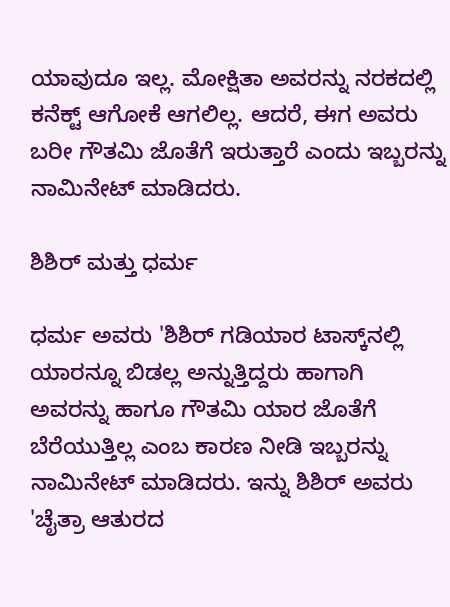ಯಾವುದೂ ಇಲ್ಲ. ಮೋಕ್ಷಿತಾ ಅವರನ್ನು ನರಕದಲ್ಲಿ ಕನೆಕ್ಟ್ ಆಗೋಕೆ ಆಗಲಿಲ್ಲ. ಆದರೆ, ಈಗ ಅವರು ಬರೀ ಗೌತಮಿ ಜೊತೆಗೆ ಇರುತ್ತಾರೆ ಎಂದು ಇಬ್ಬರನ್ನು ನಾಮಿನೇಟ್ ಮಾಡಿದರು.

ಶಿಶಿರ್ ಮತ್ತು ಧರ್ಮ

ಧರ್ಮ ಅವರು 'ಶಿಶಿರ್ ಗಡಿಯಾರ ಟಾಸ್ಕ್‌ನಲ್ಲಿ ಯಾರನ್ನೂ ಬಿಡಲ್ಲ ಅನ್ನುತ್ತಿದ್ದರು ಹಾಗಾಗಿ ಅವರನ್ನು ಹಾಗೂ ಗೌತಮಿ ಯಾರ ಜೊತೆಗೆ ಬೆರೆಯುತ್ತಿಲ್ಲ ಎಂಬ ಕಾರಣ ನೀಡಿ ಇಬ್ಬರನ್ನು ನಾಮಿನೇಟ್ ಮಾಡಿದರು. ಇನ್ನು ಶಿಶಿರ್ ಅವರು 'ಚೈತ್ರಾ ಆತುರದ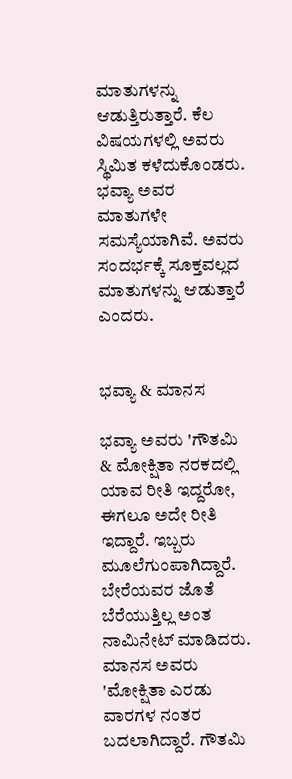ಮಾತುಗಳನ್ನು ಆಡುತ್ತಿರುತ್ತಾರೆ. ಕೆಲ ವಿಷಯಗಳಲ್ಲಿ ಅವರು ಸ್ಥಿಮಿತ ಕಳೆದುಕೊಂಡರು. ಭವ್ಯಾ ಅವರ ಮಾತುಗಳೇ ಸಮಸ್ಯೆಯಾಗಿವೆ. ಅವರು ಸಂದರ್ಭಕ್ಕೆ ಸೂಕ್ತವಲ್ಲದ ಮಾತುಗಳನ್ನು ಆಡುತ್ತಾರೆ ಎಂದರು.


ಭವ್ಯಾ & ಮಾನಸ

ಭವ್ಯಾ ಅವರು 'ಗೌತಮಿ & ಮೋಕ್ಷಿತಾ ನರಕದಲ್ಲಿ ಯಾವ ರೀತಿ ಇದ್ದರೋ, ಈಗಲೂ ಅದೇ ರೀತಿ ಇದ್ದಾರೆ. ಇಬ್ಬರು ಮೂಲೆಗುಂಪಾಗಿದ್ದಾರೆ. ಬೇರೆಯವರ ಜೊತೆ ಬೆರೆಯುತ್ತಿಲ್ಲ ಅಂತ ನಾಮಿನೇಟ್ ಮಾಡಿದರು. ಮಾನಸ ಅವರು 'ಮೋಕ್ಷಿತಾ ಎರಡು ವಾರಗಳ ನಂತರ ಬದಲಾಗಿದ್ದಾರೆ. ಗೌತಮಿ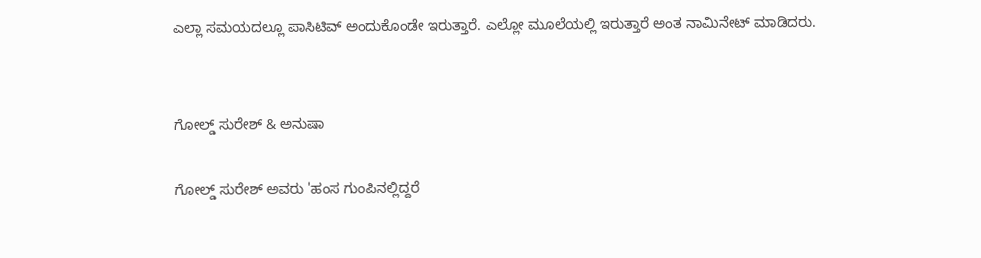ಎಲ್ಲಾ ಸಮಯದಲ್ಲೂ ಪಾಸಿಟಿವ್ ಅಂದುಕೊಂಡೇ ಇರುತ್ತಾರೆ. ಎಲ್ಲೋ ಮೂಲೆಯಲ್ಲಿ ಇರುತ್ತಾರೆ ಅಂತ ನಾಮಿನೇಟ್ ಮಾಡಿದರು.


ಗೋಲ್ಡ್ ಸುರೇಶ್ & ಅನುಷಾ

ಗೋಲ್ಡ್ ಸುರೇಶ್ ಅವರು 'ಹಂಸ ಗುಂಪಿನಲ್ಲಿದ್ದರೆ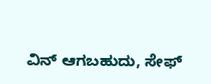ವಿನ್ ಆಗಬಹುದು, ಸೇಫ್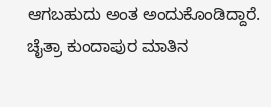ಆಗಬಹುದು ಅಂತ ಅಂದುಕೊಂಡಿದ್ದಾರೆ. ಚೈತ್ರಾ ಕುಂದಾಪುರ ಮಾತಿನ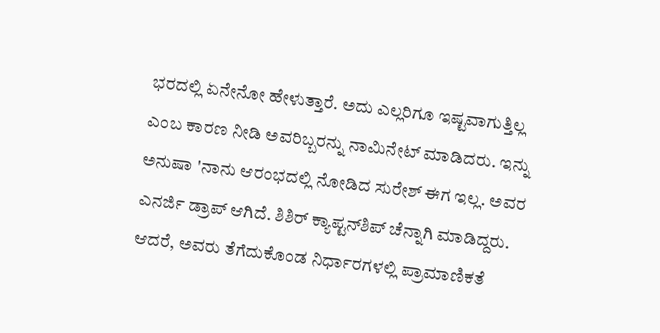ಭರದಲ್ಲಿ ಏನೇನೋ ಹೇಳುತ್ತಾರೆ. ಅದು ಎಲ್ಲರಿಗೂ ಇಷ್ಟವಾಗುತ್ತಿಲ್ಲ ಎಂಬ ಕಾರಣ ನೀಡಿ ಅವರಿಬ್ಬರನ್ನು ನಾಮಿನೇಟ್ ಮಾಡಿದರು. ಇನ್ನು ಅನುಷಾ 'ನಾನು ಆರಂಭದಲ್ಲಿ ನೋಡಿದ ಸುರೇಶ್ ಈಗ ಇಲ್ಲ. ಅವರ ಎನರ್ಜಿ ಡ್ರಾಪ್ ಆಗಿದೆ. ಶಿಶಿರ್ ಕ್ಯಾಪ್ಟನ್‌ಶಿಪ್ ಚೆನ್ನಾಗಿ ಮಾಡಿದ್ದರು. ಆದರೆ, ಅವರು ತೆಗೆದುಕೊಂಡ ನಿರ್ಧಾರಗಳಲ್ಲಿ ಪ್ರಾಮಾಣಿಕತೆ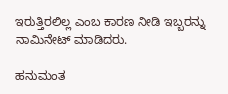ಇರುತ್ತಿರಲಿಲ್ಲ ಎಂಬ ಕಾರಣ ನೀಡಿ ಇಬ್ಬರನ್ನು ನಾಮಿನೇಟ್ ಮಾಡಿದರು.

ಹನುಮಂತ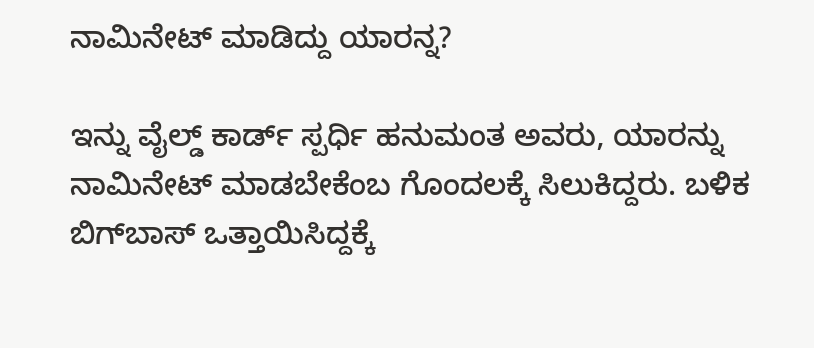ನಾಮಿನೇಟ್ ಮಾಡಿದ್ದು ಯಾರನ್ನ?

ಇನ್ನು ವೈಲ್ಡ್ ಕಾರ್ಡ್ ಸ್ಪರ್ಧಿ ಹನುಮಂತ ಅವರು, ಯಾರನ್ನು ನಾಮಿನೇಟ್ ಮಾಡಬೇಕೆಂಬ ಗೊಂದಲಕ್ಕೆ ಸಿಲುಕಿದ್ದರು. ಬಳಿಕ ಬಿಗ್‌ಬಾಸ್ ಒತ್ತಾಯಿಸಿದ್ದಕ್ಕೆ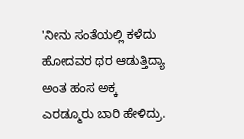'ನೀನು ಸಂತೆಯಲ್ಲಿ ಕಳೆದು ಹೋದವರ ಥರ ಆಡುತ್ತಿದ್ಯಾ ಅಂತ ಹಂಸ ಅಕ್ಕ ಎರಡ್ಮೂರು ಬಾರಿ ಹೇಳಿದ್ರು.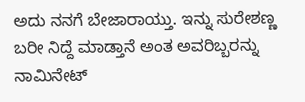ಅದು ನನಗೆ ಬೇಜಾರಾಯ್ತು. ಇನ್ನು ಸುರೇಶಣ್ಣ ಬರೀ ನಿದ್ದೆ ಮಾಡ್ತಾನೆ ಅಂತ ಅವರಿಬ್ಬರನ್ನು ನಾಮಿನೇಟ್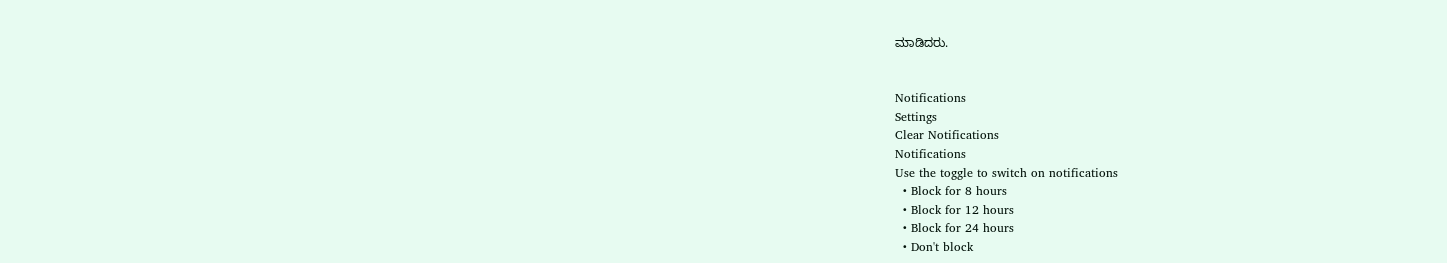ಮಾಡಿದರು.


Notifications
Settings
Clear Notifications
Notifications
Use the toggle to switch on notifications
  • Block for 8 hours
  • Block for 12 hours
  • Block for 24 hours
  • Don't block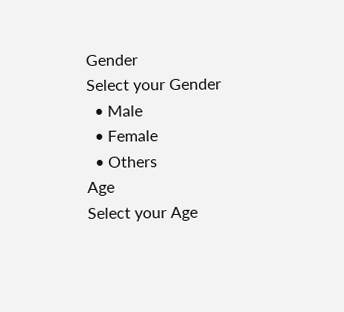Gender
Select your Gender
  • Male
  • Female
  • Others
Age
Select your Age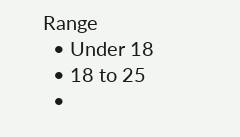Range
  • Under 18
  • 18 to 25
  •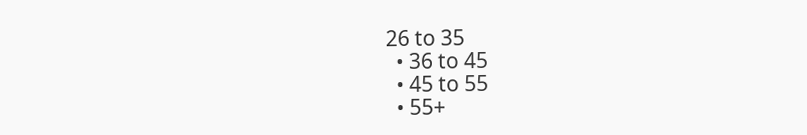26 to 35
  • 36 to 45
  • 45 to 55
  • 55+